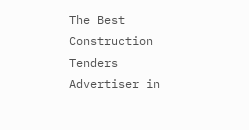The Best Construction Tenders Advertiser in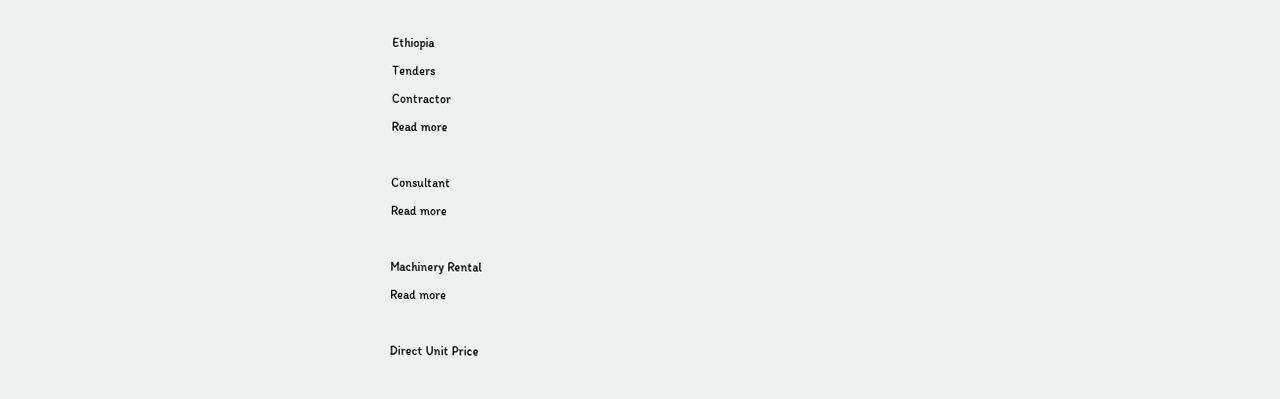Ethiopia

Tenders

Contractor

Read more



Consultant

Read more



Machinery Rental

Read more



Direct Unit Price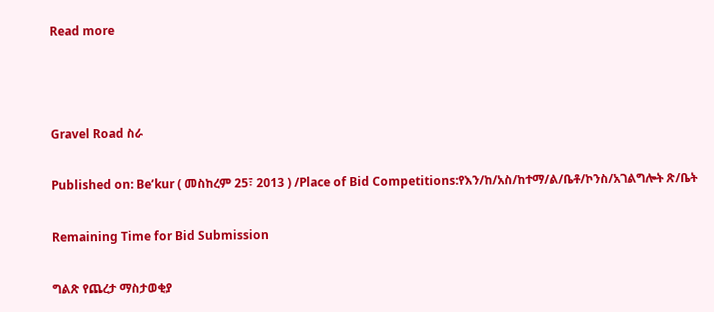Read more



Gravel Road ስራ

Published on: Be’kur ( መስከረም 25፣ 2013 ) /Place of Bid Competitions:የእን/ከ/አስ/ከተማ/ል/ቤቶ/ኮንስ/አገልግሎት ጽ/ቤት

Remaining Time for Bid Submission

ግልጽ የጨረታ ማስታወቂያ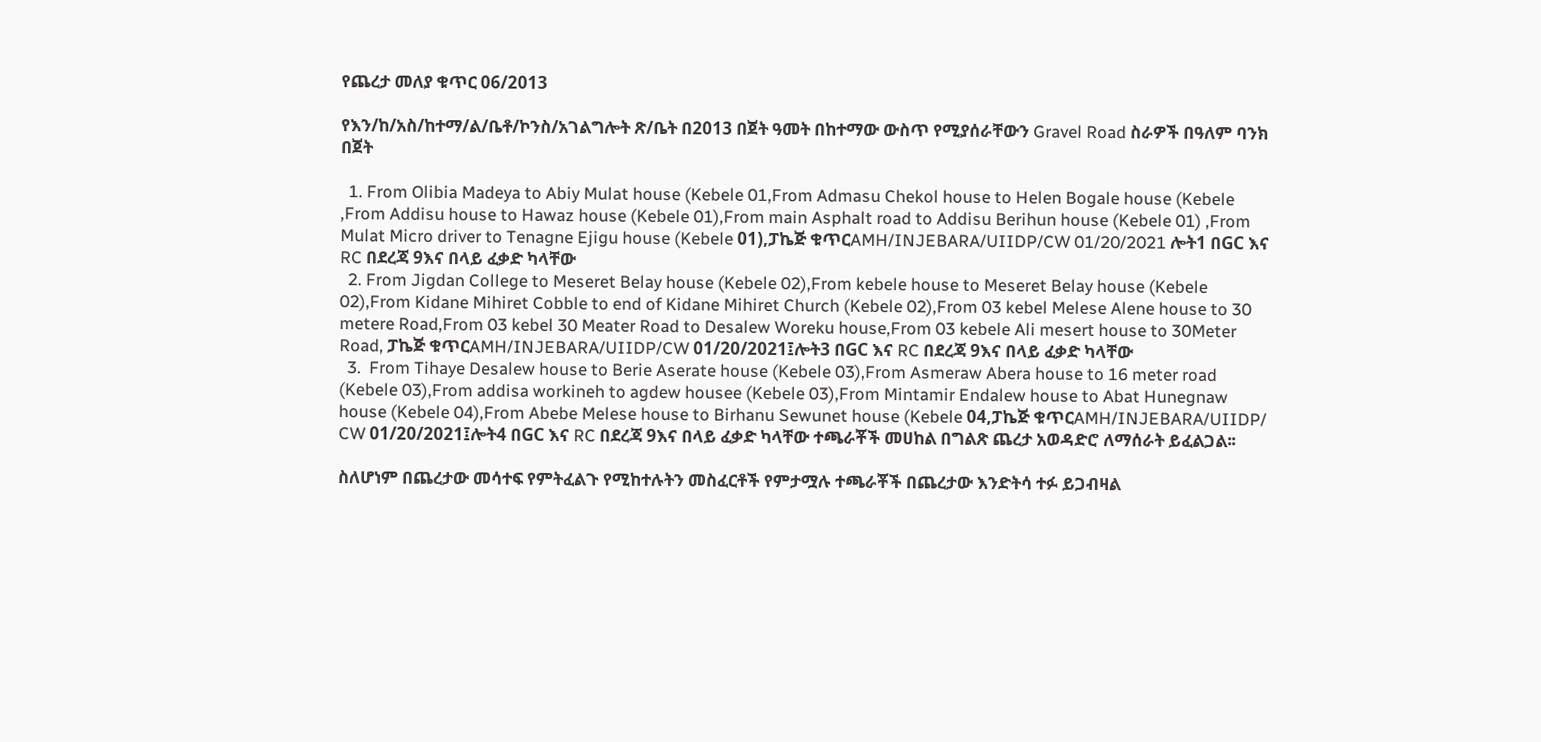የጨረታ መለያ ቁጥር 06/2013

የእን/ከ/አስ/ከተማ/ል/ቤቶ/ኮንስ/አገልግሎት ጽ/ቤት በ2013 በጀት ዓመት በከተማው ውስጥ የሚያሰራቸውን Gravel Road ስራዎች በዓለም ባንክ በጀት

  1. From Olibia Madeya to Abiy Mulat house (Kebele 01,From Admasu Chekol house to Helen Bogale house (Kebele ,From Addisu house to Hawaz house (Kebele 01),From main Asphalt road to Addisu Berihun house (Kebele 01) ,From Mulat Micro driver to Tenagne Ejigu house (Kebele 01),ፓኬጅ ቁጥርAMH/INJEBARA/UIIDP/CW 01/20/2021 ሎት1 በGC እና RC በደረጃ 9እና በላይ ፈቃድ ካላቸው
  2. From Jigdan College to Meseret Belay house (Kebele 02),From kebele house to Meseret Belay house (Kebele 02),From Kidane Mihiret Cobble to end of Kidane Mihiret Church (Kebele 02),From 03 kebel Melese Alene house to 30 metere Road,From 03 kebel 30 Meater Road to Desalew Woreku house,From 03 kebele Ali mesert house to 30Meter Road, ፓኬጅ ቁጥርAMH/INJEBARA/UIIDP/CW 01/20/2021፤ሎት3 በGC እና RC በደረጃ 9እና በላይ ፈቃድ ካላቸው
  3.  From Tihaye Desalew house to Berie Aserate house (Kebele 03),From Asmeraw Abera house to 16 meter road (Kebele 03),From addisa workineh to agdew housee (Kebele 03),From Mintamir Endalew house to Abat Hunegnaw house (Kebele 04),From Abebe Melese house to Birhanu Sewunet house (Kebele 04,ፓኬጅ ቁጥርAMH/INJEBARA/UIIDP/ CW 01/20/2021፤ሎት4 በGC እና RC በደረጃ 9እና በላይ ፈቃድ ካላቸው ተጫራቾች መሀከል በግልጽ ጨረታ አወዳድሮ ለማሰራት ይፈልጋል፡፡

ስለሆነም በጨረታው መሳተፍ የምትፈልጉ የሚከተሉትን መስፈርቶች የምታሟሉ ተጫራቾች በጨረታው እንድትሳ ተፉ ይጋብዛል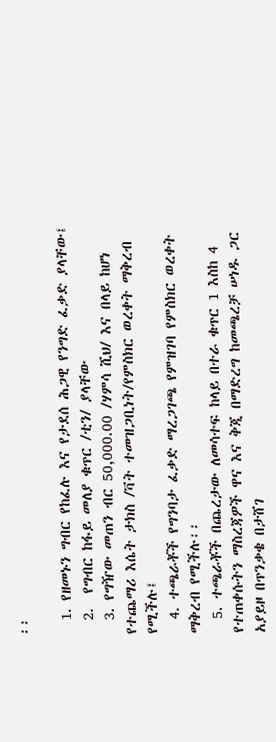፡፡

  1. የዘመኑን ግብር የከፈሉ እና የታደሰ ሕጋዊ የንግድ ፈቃድ ያላቸው፤
  2.  የግብር ከፋይ መለያ ቁጥር /ቲን/ ያላቸው
  3. የግዥው መጠን ብር 50,000.00 /ሃምሳ ሺህ/ እና በላይ ከሆነ የተጨማሪ እሴት ታክስ /ቫት ተመዝጋቢነት/የምስክር ወረቀት ማቅረብ የሚችሉ፤
  4. ተጫራቾች የግንባታ ፈቃድ ማረጋገጫ የምዝገባ የምስክር ወረቀት ማቅረብ የሚችሉ፡፡
  5. ተጫራቾች በጨረታው ለመሳተፍ ከላይ በተራ ቁጥር 1 እስከ 4 የተጠቀሱትን ማስረጃዎች ዋና እና ቅጂ በማድረግ ከመጫረቻ ሠነዱ ጋር አያይዞ በጥንቃቄ በታሸገ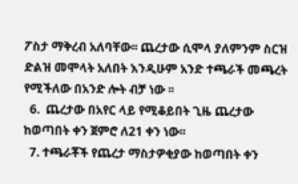ፖስታ ማቅረብ አለባቸው፡፡ ጨረታው ሲሞላ ያለምንም ስርዝ ድልዝ መሞላት አለበት እንዲሁም አንድ ተጫራች መጫረት የሚችለው በአንድ ሎት ብቻ ነው ፡፡
  6.  ጨረታው በአየር ላይ የሚቆይበት ጊዜ ጨረታው ከወጣበት ቀን ጀምሮ ለ21 ቀን ነው፡፡
  7. ተጫራቾች የጨረታ ማስታዎቂያው ከወጣበት ቀን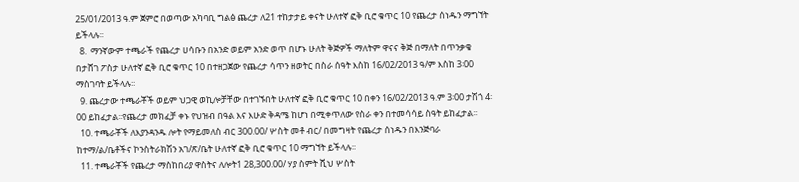25/01/2013 ዓ.ም ጀምሮ በወጣው አካባቢ ግልፅ ጨረታ ለ21 ተከታታይ ቀናት ሁለተኛ ፎቅ ቢሮ ቁጥር 10 የጨረታ ሰነዱን ማግኘት ይችላሉ፡፡
  8.  ማንኛውም ተጫራች የጨረታ ሀሳቡን በአንድ ወይም አንድ ወጥ በሆኑ ሁለት ቅጅዎች ማለትም ዋናና ቅጅ በማለት በጥንቃቄ በታሸገ ፖስታ ሁለተኛ ፎቅ ቢሮ ቁጥር 10 በተዘጋጀው የጨረታ ሳጥን ዘወትር በስራ ሰዓት እስከ 16/02/2013 ዓ/ም እስከ 3፡00 ማስገባት ይችላሉ፡፡
  9. ጨረታው ተጫራቾች ወይም ህጋዊ ወኪሎቻቸው በተገኙበት ሁለተኛ ፎቅ ቢሮ ቁጥር 10 በቀን 16/02/2013 ዓ.ም 3፡00 ታሽጎ 4፡00 ይከፈታል፡፡የጨረታ መክፈቻ ቀኑ የህዝብ በዓል እና እሁድ ቅዳሜ ከሆነ በሚቀጥለው የስራ ቀን በተመሳሳይ ስዓት ይከፈታል፡፡
  10. ተጫራቾች ለእያንዳንዱ ሎት የማይመለስ ብር 300.00/ ሦስት መቶ ብር/ በመግዛት የጨረታ ሰነዱን በእንጅባራ ከተማ/ል/ቤቶችና ኮንስትራክሽን አገ/ጽ/ቤት ሁለተኛ ፎቅ ቢሮ ቁጥር 10 ማግኘት ይችላሉ፡፡
  11. ተጫራቾች የጨረታ ማስከበሪያ ዋስትና ለሎት1 28,300.00/ ሃያ ስምት ሺህ ሦስት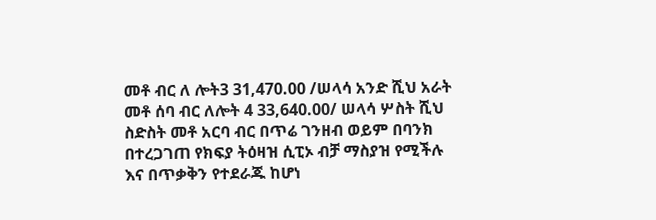መቶ ብር ለ ሎት3 31,470.00 /ሠላሳ አንድ ሺህ አራት መቶ ሰባ ብር ለሎት 4 33,640.00/ ሠላሳ ሦስት ሺህ ስድስት መቶ አርባ ብር በጥሬ ገንዘብ ወይም በባንክ በተረጋገጠ የክፍያ ትዕዛዝ ሲፒኦ ብቻ ማስያዝ የሚችሉ እና በጥቃቅን የተደራጁ ከሆነ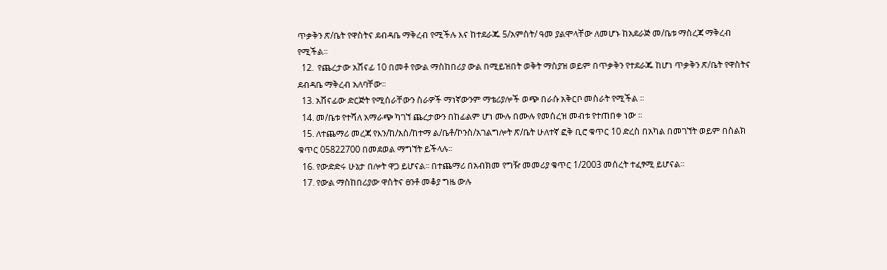ጥቃቅን ጽ/ቤት የዋስትና ደብዳቤ ማቅረብ የሚችሉ እና ከተደራጁ 5/አምስት/ ዓመ ያልሞላቸው ለመሆኑ ከአደራጅ መ/ቤቱ ማስረጃ ማቅረብ የሚችል፡፡
  12.  የጨረታው አሸናፊ 10 በመቶ የውል ማስከበሪያ ውል በሚይዝበት ወቅት ማስያዝ ወይም በጥቃቅን የተደራጁ ከሆነ ጥቃቅን ጽ/ቤት የዋስትና ደብዳቤ ማቅረብ አለባቸው፡፡
  13. አሸናፊው ድርጅት የሚሰራቸውን ስራዎች ማነኛውንም ማቴሪያሎች ወጭ በራሱ አቅርቦ መስራት የሚችል ፡፡
  14. መ/ቤቱ የተሻለ አማራጭ ካገኘ ጨረታውን በከፊልም ሆነ ሙሉ በሙሉ የመሰረዝ መብቱ የተጠበቀ ነው ፡፡
  15. ለተጨማሪ መረጃ የእን/ከ/አስ/ከተማ ል/ቤቶ/ኮንስ/አገልግሎት ጽ/ቤት ሁለተኛ ፎቅ ቢሮ ቁጥር 10 ድረስ በአካል በመገኘት ወይም በስልክ ቁጥር 05822700 በመደወል ማግኘት ይችላሉ፡፡
  16. የውድድሩ ሁኔታ በሎት ዋጋ ይሆናል፡፡ በተጨማሪ በአብክመ የግዥ መመሪያ ቁጥር 1/2003 መሰረት ተፈፃሚ ይሆናል፡፡
  17. የውል ማስከበሪያው ዋስትና ፀንቶ መቆያ ግዜ ውሉ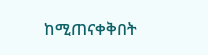ከሚጠናቀቅበት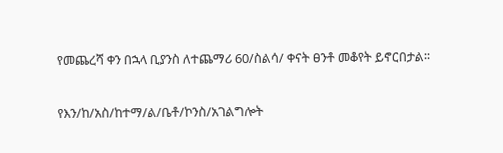የመጨረሻ ቀን በኋላ ቢያንስ ለተጨማሪ 60/ስልሳ/ ቀናት ፀንቶ መቆየት ይኖርበታል፡፡

የእን/ከ/አስ/ከተማ/ል/ቤቶ/ኮንስ/አገልግሎት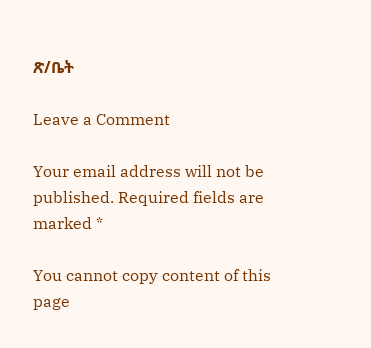ጽ/ቤት

Leave a Comment

Your email address will not be published. Required fields are marked *

You cannot copy content of this page